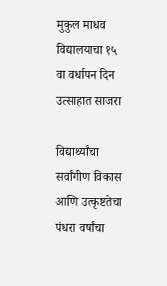मुकुल माधव विद्यालयाचा १५ वा वर्धापन दिन उत्साहात साजरा

विद्यार्थ्यांचा सर्वांगीण विकास आणि उत्कृष्टतेचा पंधरा वर्षांचा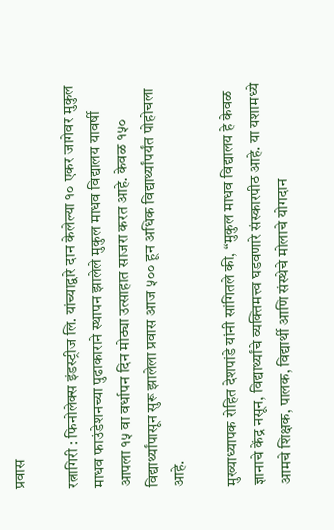प्रवास

रत्नागिरी : फिनोलेक्स इंडस्ट्रीज लि. यांच्याद्वारे दान केलेल्या १० एकर जागेवर मुकुल माधव फाउंडेशनच्या पुढाकाराने स्थापन झालेले मुकुल माधव विद्यालय यावर्षी आपला १५ वा वर्धापन दिन मोठ्या उत्साहात साजरा करत आहे. केवळ १५० विद्यार्थ्यांपासून सुरू झालेला प्रवास आज ५०० हून अधिक विद्यार्थ्यांपर्यंत पोहोचला आहे.

मुख्याध्यापक रोहित देशपांडे यांनी सांगितले की, “मुकुल माधव विद्यालय हे केवळ ज्ञानाचे केंद्र नसून, विद्यार्थ्यांचे व्यक्तिमत्त्व घडवणारे संस्कारपीठ आहे. या यशामध्ये आमचे शिक्षक, पालक, विद्यार्थी आणि संस्थेचे मोलाचे योगदान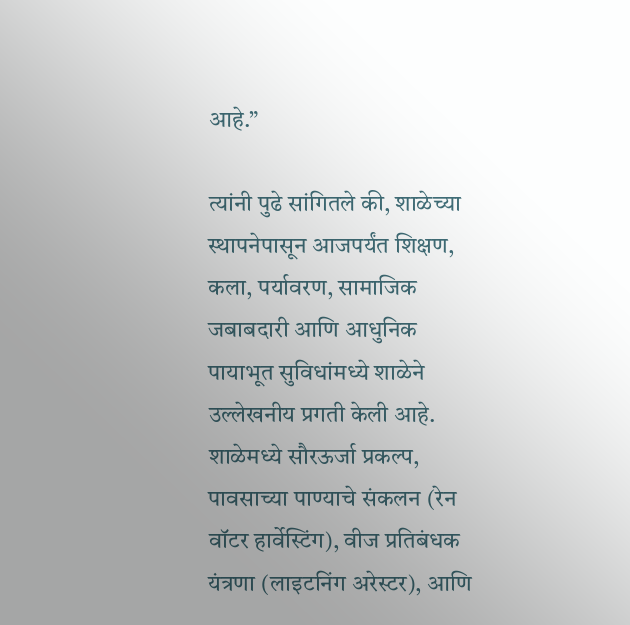आहे.”

त्यांनी पुढे सांगितले की, शाळेच्या स्थापनेपासून आजपर्यंत शिक्षण, कला, पर्यावरण, सामाजिक जबाबदारी आणि आधुनिक पायाभूत सुविधांमध्ये शाळेने उल्लेखनीय प्रगती केली आहे. शाळेमध्ये सौरऊर्जा प्रकल्प, पावसाच्या पाण्याचे संकलन (रेन वॉटर हार्वेस्टिंग), वीज प्रतिबंधक यंत्रणा (लाइटनिंग अरेस्टर), आणि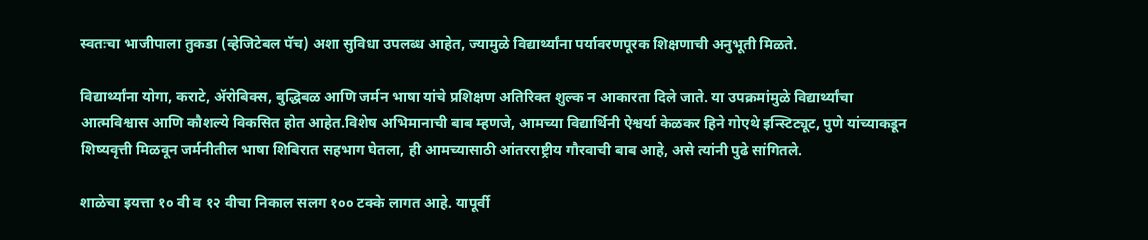स्वतःचा भाजीपाला तुकडा (व्हेजिटेबल पॅच) अशा सुविधा उपलब्ध आहेत, ज्यामुळे विद्यार्थ्यांना पर्यावरणपूरक शिक्षणाची अनुभूती मिळते.

विद्यार्थ्यांना योगा, कराटे, ॲरोबिक्स, बुद्धिबळ आणि जर्मन भाषा यांचे प्रशिक्षण अतिरिक्त शुल्क न आकारता दिले जाते. या उपक्रमांमुळे विद्यार्थ्यांचा आत्मविश्वास आणि कौशल्ये विकसित होत आहेत.विशेष अभिमानाची बाब म्हणजे, आमच्या विद्यार्थिनी ऐश्वर्या केळकर हिने गोएथे इन्स्टिट्यूट, पुणे यांच्याकडून शिष्यवृत्ती मिळवून जर्मनीतील भाषा शिबिरात सहभाग घेतला, ही आमच्यासाठी आंतरराष्ट्रीय गौरवाची बाब आहे, असे त्यांनी पुढे सांगितले.

शाळेचा इयत्ता १० वी व १२ वीचा निकाल सलग १०० टक्के लागत आहे. यापूर्वी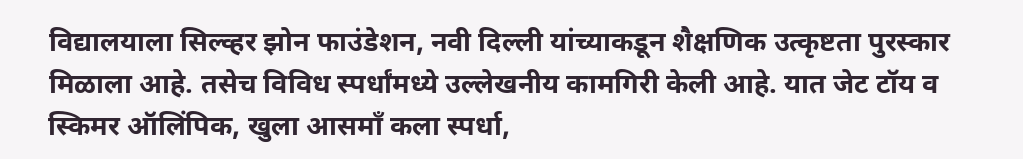विद्यालयाला सिल्व्हर झोन फाउंडेशन, नवी दिल्ली यांच्याकडून शैक्षणिक उत्कृष्टता पुरस्कार मिळाला आहे. तसेच विविध स्पर्धांमध्ये उल्लेखनीय कामगिरी केली आहे. यात जेट टॉय व स्किमर ऑलिंपिक, खुला आसमाँ कला स्पर्धा,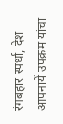रंगबहार स्पर्धा, देश आपनायें उपक्रम यांचा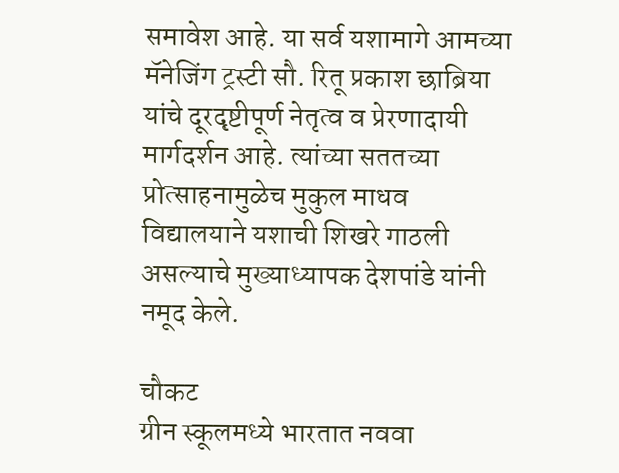समावेश आहे. या सर्व यशामागे आमच्या मॅनेजिंग ट्रस्टी सौ. रितू प्रकाश छाब्रिया यांचे दूरदृष्टीपूर्ण नेतृत्व व प्रेरणादायी मार्गदर्शन आहे. त्यांच्या सततच्या प्रोत्साहनामुळेच मुकुल माधव विद्यालयाने यशाची शिखरे गाठली असल्याचे मुख्याध्यापक देशपांडे यांनी नमूद केले.

चौकट
ग्रीन स्कूलमध्ये भारतात नववा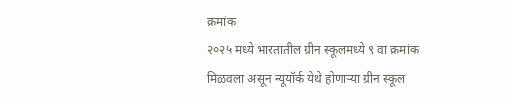क्रमांक
२०२५ मध्ये भारतातील ग्रीन स्कूलमध्ये ९ वा क्रमांक मिळवला असून न्यूयॉर्क येथे होणाऱ्या ग्रीन स्कूल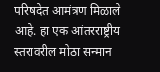परिषदेत आमंत्रण मिळाले आहे. हा एक आंतरराष्ट्रीय स्तरावरील मोठा सन्मान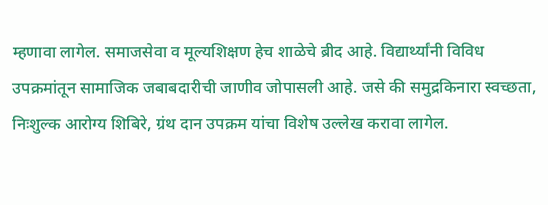म्हणावा लागेल. समाजसेवा व मूल्यशिक्षण हेच शाळेचे ब्रीद आहे. विद्यार्थ्यांनी विविध उपक्रमांतून सामाजिक जबाबदारीची जाणीव जोपासली आहे. जसे की समुद्रकिनारा स्वच्छता, निःशुल्क आरोग्य शिबिरे, ग्रंथ दान उपक्रम यांचा विशेष उल्लेख करावा लागेल.